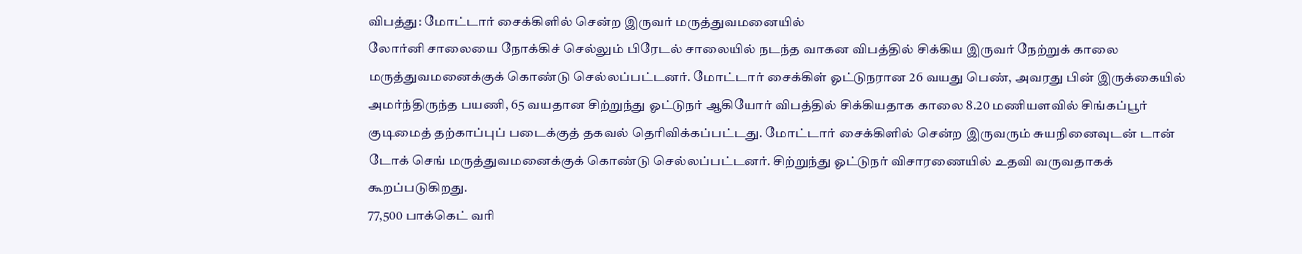விபத்து: மோட்டார் சைக்கிளில் சென்ற இருவர் மருத்துவமனையில்
லோர்னி சாலையை நோக்கிச் செல்லும் பிரேடல் சாலையில் நடந்த வாகன விபத்தில் சிக்கிய இருவர் நேற்றுக் காலை மருத்துவமனைக்குக் கொண்டு செல்லப்பட்டனர். மோட்டார் சைக்கிள் ஓட்டுநரான 26 வயது பெண், அவரது பின் இருக்கையில் அமர்ந்திருந்த பயணி, 65 வயதான சிற்றுந்து ஓட்டுநர் ஆகியோர் விபத்தில் சிக்கியதாக காலை 8.20 மணியளவில் சிங்கப்பூர் குடிமைத் தற்காப்புப் படைக்குத் தகவல் தெரிவிக்கப்பட்டது. மோட்டார் சைக்கிளில் சென்ற இருவரும் சுயநினைவுடன் டான் டோக் செங் மருத்துவமனைக்குக் கொண்டு செல்லப்பட்டனர். சிற்றுந்து ஓட்டுநர் விசாரணையில் உதவி வருவதாகக் கூறப்படுகிறது.
77,500 பாக்கெட் வரி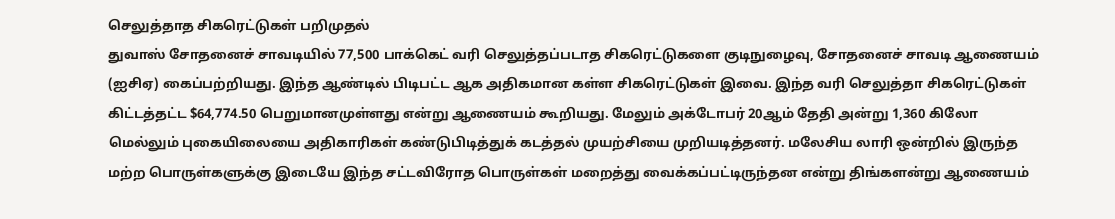செலுத்தாத சிகரெட்டுகள் பறிமுதல்
துவாஸ் சோதனைச் சாவடியில் 77,500 பாக்கெட் வரி செலுத்தப்படாத சிகரெட்டுகளை குடிநுழைவு, சோதனைச் சாவடி ஆணையம் (ஐசிஏ) கைப்பற்றியது. இந்த ஆண்டில் பிடிபட்ட ஆக அதிகமான கள்ள சிகரெட்டுகள் இவை. இந்த வரி செலுத்தா சிகரெட்டுகள் கிட்டத்தட்ட $64,774.50 பெறுமானமுள்ளது என்று ஆணையம் கூறியது. மேலும் அக்டோபர் 20ஆம் தேதி அன்று 1,360 கிலோ மெல்லும் புகையிலையை அதிகாரிகள் கண்டுபிடித்துக் கடத்தல் முயற்சியை முறியடித்தனர். மலேசிய லாரி ஒன்றில் இருந்த மற்ற பொருள்களுக்கு இடையே இந்த சட்டவிரோத பொருள்கள் மறைத்து வைக்கப்பட்டிருந்தன என்று திங்களன்று ஆணையம்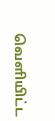வெளியிட்ட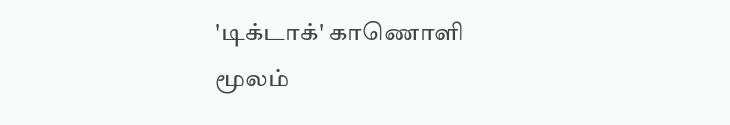'டிக்டாக்' காணொளி மூலம்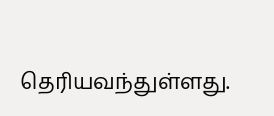தெரியவந்துள்ளது.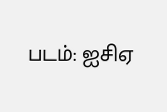படம்: ஐசிஏ